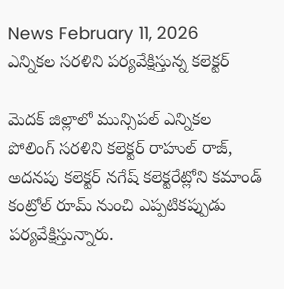News February 11, 2026
ఎన్నికల సరళిని పర్యవేక్షిస్తున్న కలెక్టర్

మెదక్ జిల్లాలో మున్సిపల్ ఎన్నికల పోలింగ్ సరళిని కలెక్టర్ రాహుల్ రాజ్, అదనపు కలెక్టర్ నగేష్ కలెక్టరేట్లోని కమాండ్ కంట్రోల్ రూమ్ నుంచి ఎప్పటికప్పుడు పర్యవేక్షిస్తున్నారు.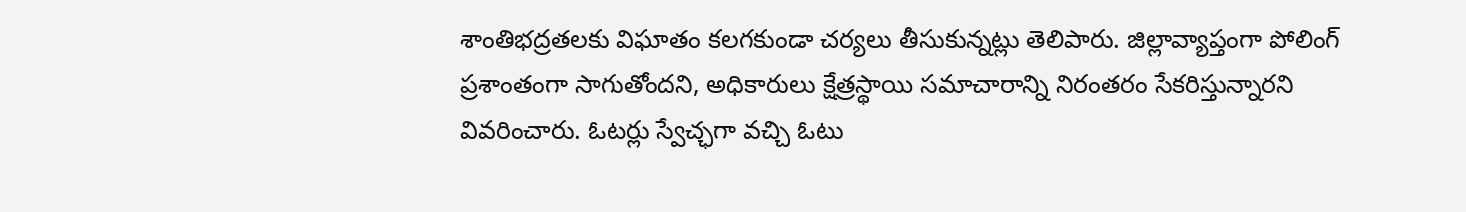శాంతిభద్రతలకు విఘాతం కలగకుండా చర్యలు తీసుకున్నట్లు తెలిపారు. జిల్లావ్యాప్తంగా పోలింగ్ ప్రశాంతంగా సాగుతోందని, అధికారులు క్షేత్రస్థాయి సమాచారాన్ని నిరంతరం సేకరిస్తున్నారని వివరించారు. ఓటర్లు స్వేచ్ఛగా వచ్చి ఓటు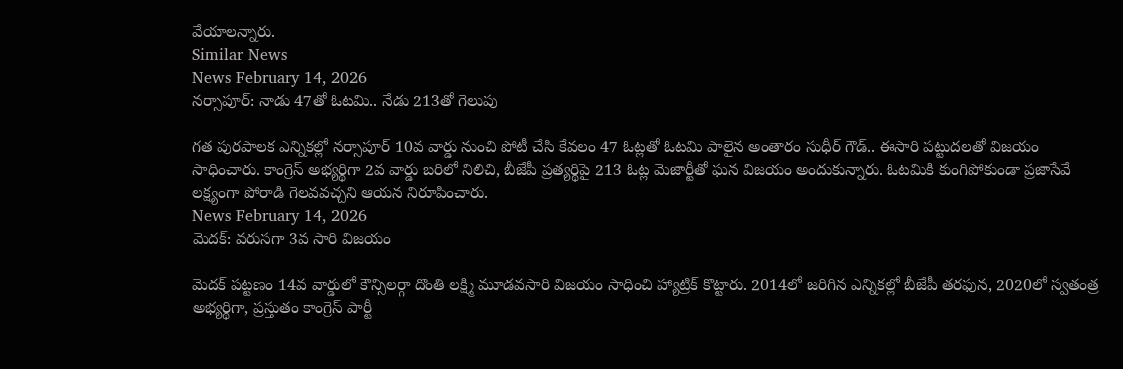వేయాలన్నారు.
Similar News
News February 14, 2026
నర్సాపూర్: నాడు 47తో ఓటమి.. నేడు 213తో గెలుపు

గత పురపాలక ఎన్నికల్లో నర్సాపూర్ 10వ వార్డు నుంచి పోటీ చేసి కేవలం 47 ఓట్లతో ఓటమి పాలైన అంతారం సుధీర్ గౌడ్.. ఈసారి పట్టుదలతో విజయం సాధించారు. కాంగ్రెస్ అభ్యర్థిగా 2వ వార్డు బరిలో నిలిచి, బీజేపీ ప్రత్యర్థిపై 213 ఓట్ల మెజార్టీతో ఘన విజయం అందుకున్నారు. ఓటమికి కుంగిపోకుండా ప్రజాసేవే లక్ష్యంగా పోరాడి గెలవవచ్చని ఆయన నిరూపించారు.
News February 14, 2026
మెదక్: వరుసగా 3వ సారి విజయం

మెదక్ పట్టణం 14వ వార్డులో కౌన్సిలర్గా దొంతి లక్ష్మి మూడవసారి విజయం సాధించి హ్యాట్రిక్ కొట్టారు. 2014లో జరిగిన ఎన్నికల్లో బీజేపీ తరఫున, 2020లో స్వతంత్ర అభ్యర్థిగా, ప్రస్తుతం కాంగ్రెస్ పార్టీ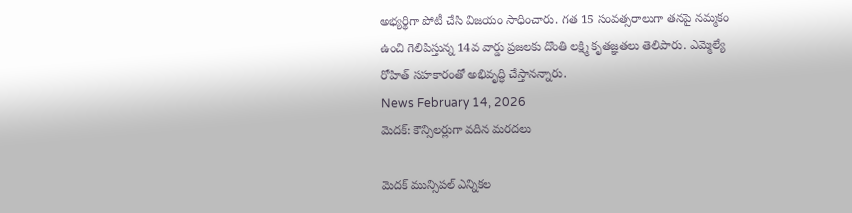అభ్యర్థిగా పోటీ చేసి విజయం సాధించారు. గత 15 సంవత్సరాలుగా తనపై నమ్మకం ఉంచి గెలిపిస్తున్న 14వ వార్డు ప్రజలకు దొంతి లక్ష్మి కృతజ్ఞతలు తెలిపారు. ఎమ్మెల్యే రోహిత్ సహకారంతో అభివృద్ధి చేస్తానన్నారు.
News February 14, 2026
మెదక్: కౌన్సిలర్లుగా వదిన మరదలు

మెదక్ మున్సిపల్ ఎన్నికల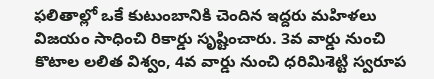ఫలితాల్లో ఒకే కుటుంబానికి చెందిన ఇద్దరు మహిళలు విజయం సాధించి రికార్డు సృష్టించారు. 3వ వార్డు నుంచి కొటాల లలిత విశ్వం, 4వ వార్డు నుంచి ధరిమిశెట్టి స్వరూప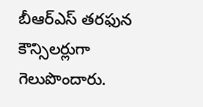బీఆర్ఎస్ తరఫున కౌన్సిలర్లుగా గెలుపొందారు.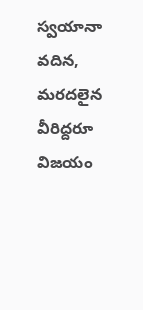స్వయానా వదిన, మరదలైన వీరిద్దరూ విజయం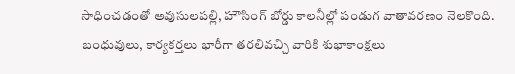సాధించడంతో అవుసులపల్లి, హౌసింగ్ బోర్డు కాలనీల్లో పండుగ వాతావరణం నెలకొంది. బంధువులు, కార్యకర్తలు భారీగా తరలివచ్చి వారికి శుభాకాంక్షలు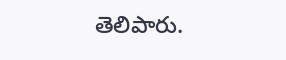తెలిపారు.